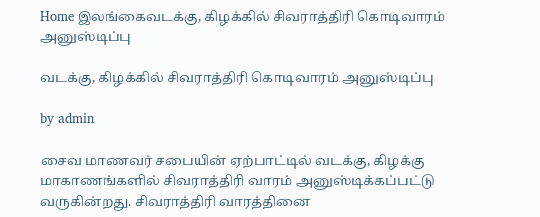Home இலங்கைவடக்கு, கிழக்கில் சிவராத்திரி கொடிவாரம் அனுஸ்டிப்பு

வடக்கு, கிழக்கில் சிவராத்திரி கொடிவாரம் அனுஸ்டிப்பு

by admin

சைவ மாணவர் சபையின் ஏற்பாட்டில் வடக்கு, கிழக்கு மாகாணங்களில் சிவராத்திரி வாரம் அனுஸ்டிக்கப்பட்டு வருகின்றது. சிவராத்திரி வாரத்தினை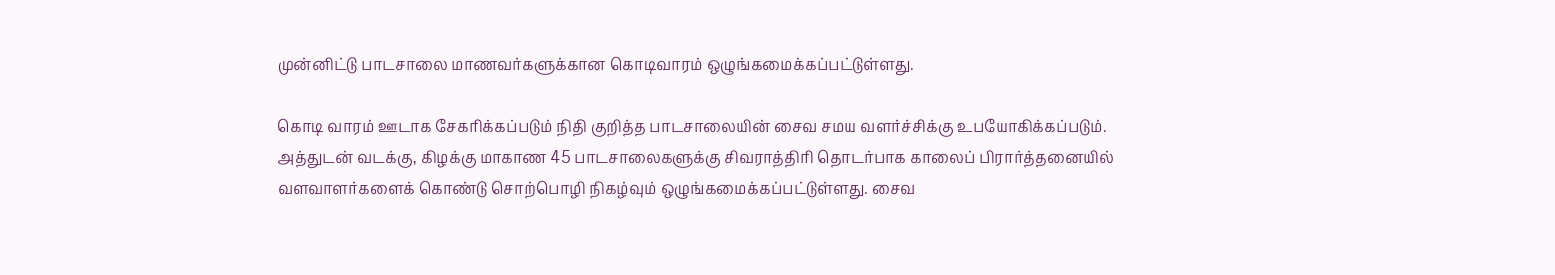முன்னிட்டு பாடசாலை மாணவர்களுக்கான கொடிவாரம் ஒழுங்கமைக்கப்பட்டுள்ளது.

கொடி வாரம் ஊடாக சேகரிக்கப்படும் நிதி குறித்த பாடசாலையின் சைவ சமய வளர்ச்சிக்கு உபயோகிக்கப்படும். அத்துடன் வடக்கு, கிழக்கு மாகாண 45 பாடசாலைகளுக்கு சிவராத்திரி தொடர்பாக காலைப் பிரார்த்தனையில் வளவாளர்களைக் கொண்டு சொற்பொழி நிகழ்வும் ஒழுங்கமைக்கப்பட்டுள்ளது. சைவ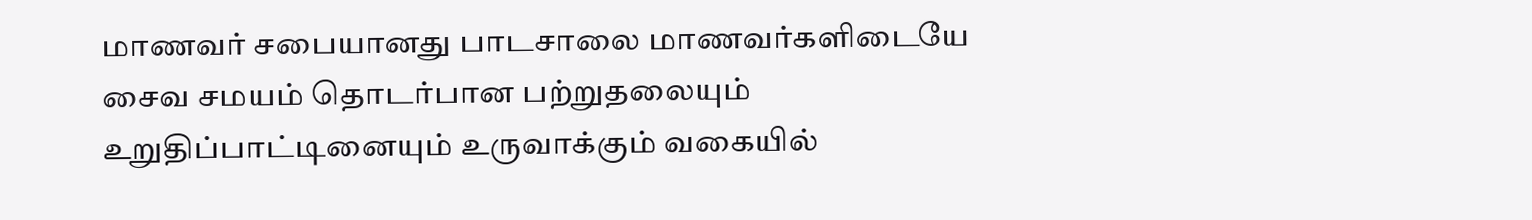மாணவர் சபையானது பாடசாலை மாணவர்களிடையே சைவ சமயம் தொடர்பான பற்றுதலையும் உறுதிப்பாட்டினையும் உருவாக்கும் வகையில்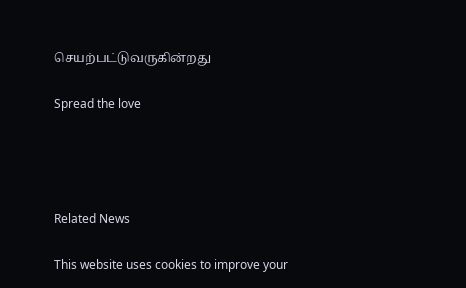செயற்பட்டுவருகின்றது

Spread the love




Related News

This website uses cookies to improve your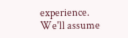experience. We'll assume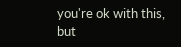you're ok with this, but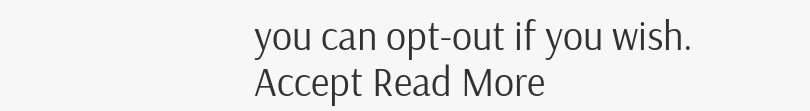you can opt-out if you wish. Accept Read More